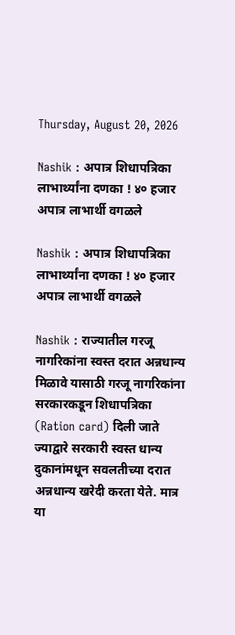Thursday, August 20, 2026

Nashik : अपात्र शिधापत्रिका लाभार्थ्यांना दणका ! ४० हजार अपात्र लाभार्थी वगळले

Nashik : अपात्र शिधापत्रिका लाभार्थ्यांना दणका ! ४० हजार अपात्र लाभार्थी वगळले

Nashik : राज्यातील गरजू नागरिकांना स्वस्त दरात अन्नधान्य मिळावे यासाठी गरजू नागरिकांना सरकारकडून शिधापत्रिका (Ration card) दिली जाते ज्याद्वारे सरकारी स्वस्त धान्य दुकानांमधून सवलतीच्या दरात अन्नधान्य खरेदी करता येते. मात्र या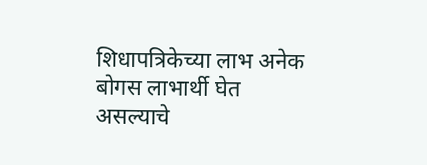शिधापत्रिकेच्या लाभ अनेक बोगस लाभार्थी घेत असल्याचे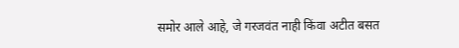समोर आले आहे, जे गरजवंत नाही किंवा अटीत बसत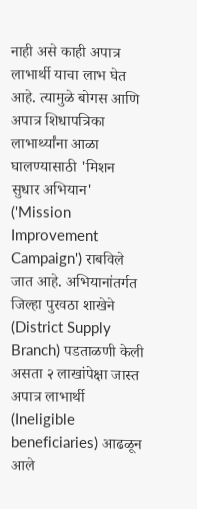नाही असे काही अपात्र लाभार्थी याचा लाभ घेत आहे. त्यामुळे बोगस आणि अपात्र शिधापत्रिका लाभार्थ्यांना आळा घालण्यासाठी 'मिशन सुधार अभियान' ('Mission Improvement Campaign') राबविले जात आहे. अभियानांतर्गत जिल्हा पुरवठा शाखेने (District Supply Branch) पडताळणी केली असता २ लाखांपेक्षा जास्त अपात्र लाभार्थी (Ineligible beneficiaries) आढळून आले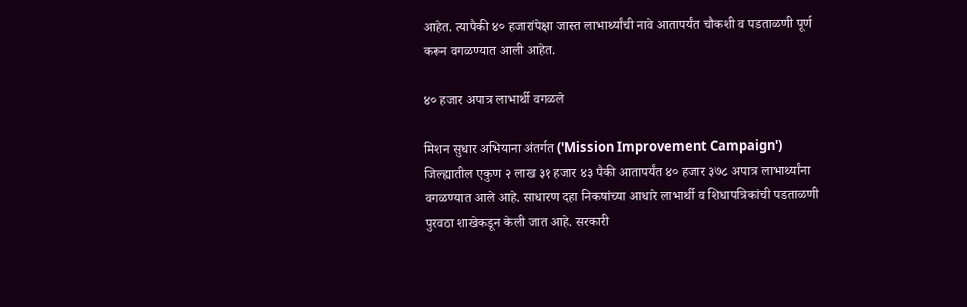आहेत. त्यापैकी ४० हजारांपेक्षा जास्त लाभार्थ्यांची नावे आतापर्यंत चौकशी व पडताळणी पूर्ण करून वगळण्यात आली आहेत.

४० हजार अपात्र लाभार्थी वगळले

मिशन सुधार अभियाना अंतर्गत ('Mission Improvement Campaign') जिल्ह्यातील एकुण २ लाख ३१ हजार ४३ पैकी आतापर्यंत ४० हजार ३७८ अपात्र लाभार्थ्यांना वगळण्यात आले आहे. साधारण दहा निकषांच्या आधारे लाभार्थी व शिधापत्रिकांची पडताळणी पुरवठा शाखेकडून केली जात आहे. सरकारी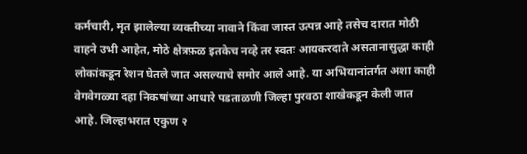कर्मचारी, मृत झालेल्या व्यक्तीच्या नावाने किंवा जास्त उत्पन्न आहे तसेच दारात मोठी वाहने उभी आहेत, मोठे क्षेत्रफ़ळ इतकेच नव्हे तर स्वतः आयकरदाते असतानासुद्धा काही लोकांकडून रेशन घेतले जात असल्याचे समोर आले आहे. या अभियानांतर्गत अशा काही वेगवेगळ्या दहा निकषांच्या आधारे पडताळणी जिल्हा पुरवठा शाखेकडून केली जात आहे. जिल्हाभरात एकुण २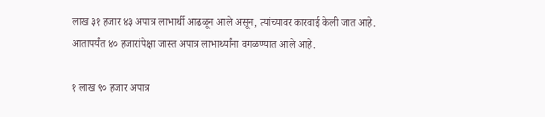लाख ३१ हजार ४३ अपात्र लाभार्थी आढळून आले असून, त्यांच्यावर कारवाई केली जात आहे. आतापर्यंत ४० हजारांपेक्षा जास्त अपात्र लाभार्थ्यांना वगळण्यात आले आहे.

१ लाख ९० हजार अपात्र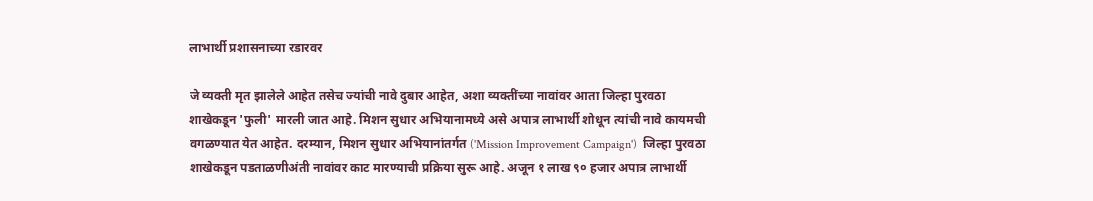लाभार्थी प्रशासनाच्या रडारवर

जे व्यक्ती मृत झालेले आहेत तसेच ज्यांची नावे दुबार आहेत, अशा व्यक्तींच्या नावांवर आता जिल्हा पुरवठा शाखेकडून 'फुली' मारली जात आहे. मिशन सुधार अभियानामध्ये असे अपात्र लाभार्थी शोधून त्यांची नावे कायमची वगळण्यात येत आहेत. दरम्यान, मिशन सुधार अभियानांतर्गत ('Mission Improvement Campaign')  जिल्हा पुरवठा शाखेकडून पडताळणीअंती नावांवर काट मारण्याची प्रक्रिया सुरू आहे. अजून १ लाख ९० हजार अपात्र लाभार्थी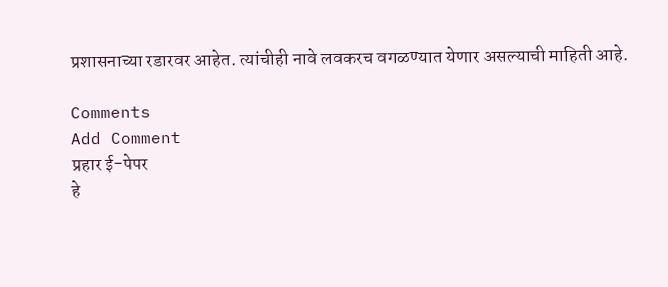प्रशासनाच्या रडारवर आहेत. त्यांचीही नावे लवकरच वगळण्यात येणार असल्याची माहिती आहे.

Comments
Add Comment
प्रहार ई-पेपर
हे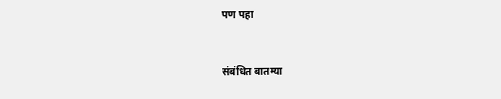पण पहा


संबंधित बातम्या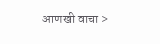आणखी वाचा >